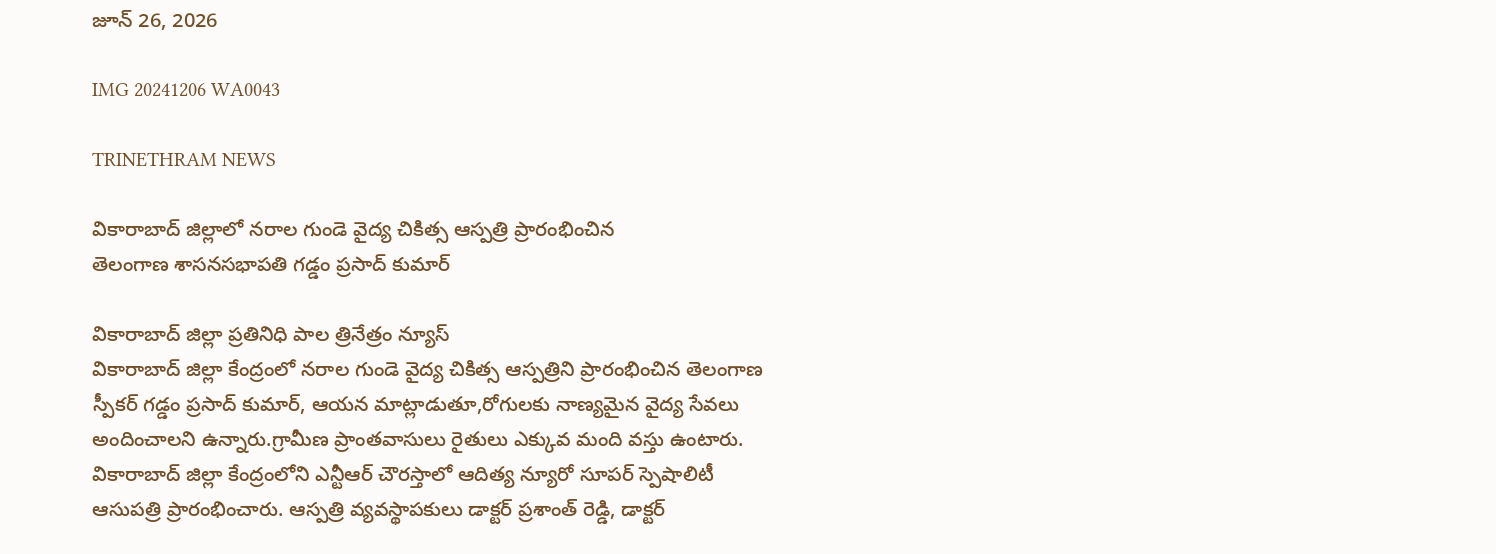జూన్ 26, 2026

IMG 20241206 WA0043

TRINETHRAM NEWS

వికారాబాద్ జిల్లాలో నరాల గుండె వైద్య చికిత్స ఆస్పత్రి ప్రారంభించిన
తెలంగాణ శాసనసభాపతి గడ్డం ప్రసాద్ కుమార్

వికారాబాద్ జిల్లా ప్రతినిధి పాల త్రినేత్రం న్యూస్
వికారాబాద్ జిల్లా కేంద్రంలో నరాల గుండె వైద్య చికిత్స ఆస్పత్రిని ప్రారంభించిన తెలంగాణ స్పీకర్ గడ్డం ప్రసాద్ కుమార్, ఆయన మాట్లాడుతూ,రోగులకు నాణ్యమైన వైద్య సేవలు అందించాలని ఉన్నారు.గ్రామీణ ప్రాంతవాసులు రైతులు ఎక్కువ మంది వస్తు ఉంటారు. వికారాబాద్ జిల్లా కేంద్రంలోని ఎన్టీఆర్ చౌరస్తాలో ఆదిత్య న్యూరో సూపర్ స్పెషాలిటీ ఆసుపత్రి ప్రారంభించారు. ఆస్పత్రి వ్యవస్థాపకులు డాక్టర్ ప్రశాంత్ రెడ్డి, డాక్టర్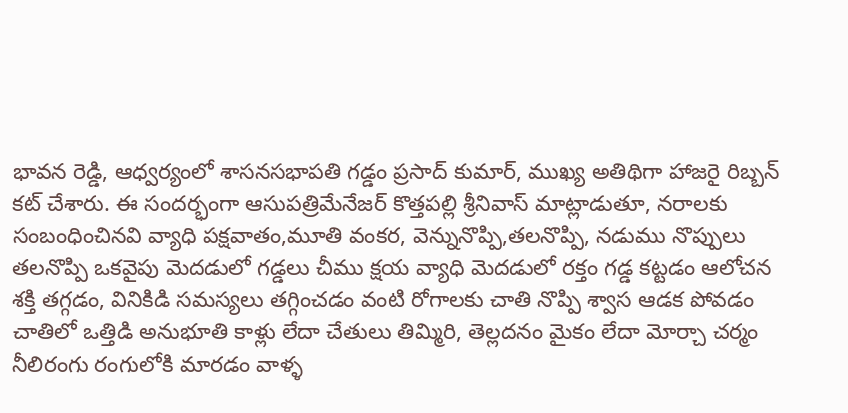భావన రెడ్డి, ఆధ్వర్యంలో శాసనసభాపతి గడ్డం ప్రసాద్ కుమార్, ముఖ్య అతిథిగా హాజరై రిబ్బన్ కట్ చేశారు. ఈ సందర్భంగా ఆసుపత్రిమేనేజర్ కొత్తపల్లి శ్రీనివాస్ మాట్లాడుతూ, నరాలకు సంబంధించినవి వ్యాధి పక్షవాతం,మూతి వంకర, వెన్నునొప్పి,తలనొప్పి, నడుము నొప్పులు తలనొప్పి ఒకవైపు మెదడులో గడ్డలు చీము క్షయ వ్యాధి మెదడులో రక్తం గడ్డ కట్టడం ఆలోచన శక్తి తగ్గడం, వినికిడి సమస్యలు తగ్గించడం వంటి రోగాలకు చాతి నొప్పి శ్వాస ఆడక పోవడం చాతిలో ఒత్తిడి అనుభూతి కాళ్లు లేదా చేతులు తిమ్మిరి, తెల్లదనం మైకం లేదా మోర్చా చర్మం నీలిరంగు రంగులోకి మారడం వాళ్ళ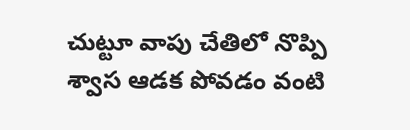చుట్టూ వాపు చేతిలో నొప్పి శ్వాస ఆడక పోవడం వంటి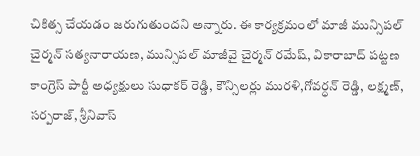చికిత్స చేయడం జరుగుతుందని అన్నారు. ఈ కార్యక్రమంలో మాజీ మున్సిపల్ చైర్మన్ సత్యనారాయణ, మున్సిపల్ మాజీవై చైర్మన్ రమేష్, వికారాబాద్ పట్టణ కాంగ్రెస్ పార్టీ అధ్యక్షులు సుధాకర్ రెడ్డి, కౌన్సిలర్లు మురళి,గోవర్ధన్ రెడ్డి, లక్ష్మణ్, సర్పరాజ్, శ్రీనివాస్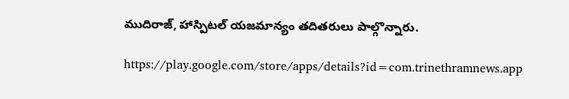ముదిరాజ్, హాస్పిటల్ యజమాన్యం తదితరులు పాల్గొన్నారు.

https://play.google.com/store/apps/details?id=com.trinethramnews.app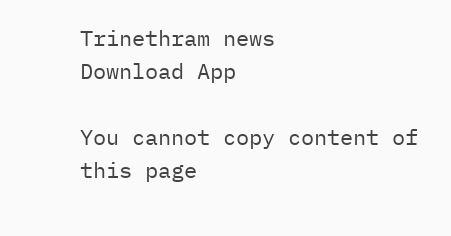Trinethram news
Download App

You cannot copy content of this page